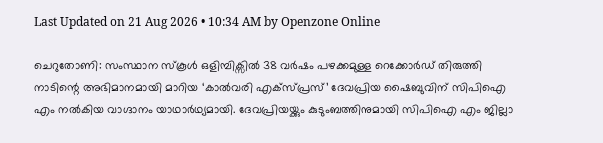Last Updated on 21 Aug 2026 • 10:34 AM by Openzone Online

ചെറുതോണി: സംസ്ഥാന സ്കൂൾ ഒളിമ്പിക്സിൽ 38 വർഷം പഴക്കമുള്ള റെക്കോർഡ് തിരുത്തി നാടിന്റെ അഭിമാനമായി മാറിയ ‘കാൽവരി എക്സ്പ്രസ്’ ദേവപ്രിയ ഷൈബുവിന് സിപിഐ എം നൽകിയ വാഗ്ദാനം യാഥാർഥ്യമായി. ദേവപ്രിയയ്ക്കും കുടുംബത്തിനുമായി സിപിഐ എം ജില്ലാ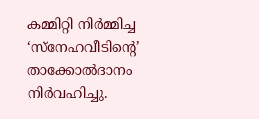കമ്മിറ്റി നിർമ്മിച്ച ‘സ്നേഹവീടിന്റെ’ താക്കോൽദാനം നിർവഹിച്ചു.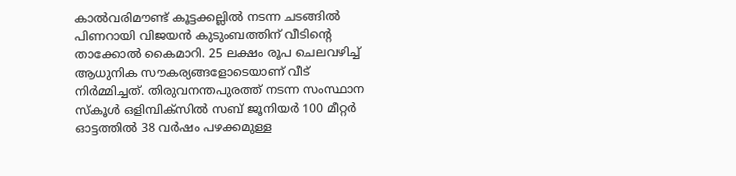കാൽവരിമൗണ്ട് കൂട്ടക്കല്ലിൽ നടന്ന ചടങ്ങിൽ പിണറായി വിജയൻ കുടുംബത്തിന് വീടിന്റെ താക്കോൽ കൈമാറി. 25 ലക്ഷം രൂപ ചെലവഴിച്ച് ആധുനിക സൗകര്യങ്ങളോടെയാണ് വീട് നിർമ്മിച്ചത്. തിരുവനന്തപുരത്ത് നടന്ന സംസ്ഥാന സ്കൂൾ ഒളിമ്പിക്സിൽ സബ് ജൂനിയർ 100 മീറ്റർ ഓട്ടത്തിൽ 38 വർഷം പഴക്കമുള്ള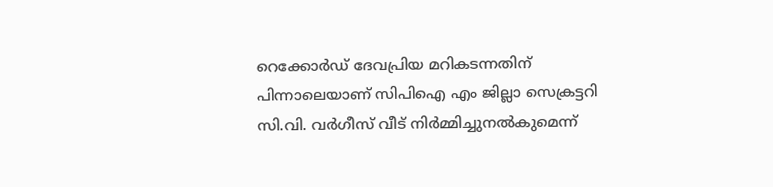റെക്കോർഡ് ദേവപ്രിയ മറികടന്നതിന് പിന്നാലെയാണ് സിപിഐ എം ജില്ലാ സെക്രട്ടറി സി.വി. വർഗീസ് വീട് നിർമ്മിച്ചുനൽകുമെന്ന്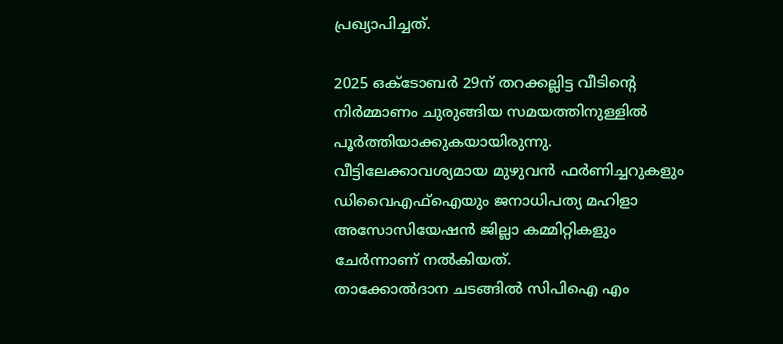പ്രഖ്യാപിച്ചത്.

2025 ഒക്ടോബർ 29ന് തറക്കല്ലിട്ട വീടിന്റെ നിർമ്മാണം ചുരുങ്ങിയ സമയത്തിനുള്ളിൽ പൂർത്തിയാക്കുകയായിരുന്നു. വീട്ടിലേക്കാവശ്യമായ മുഴുവൻ ഫർണിച്ചറുകളും ഡിവൈഎഫ്ഐയും ജനാധിപത്യ മഹിളാ അസോസിയേഷൻ ജില്ലാ കമ്മിറ്റികളും ചേർന്നാണ് നൽകിയത്.
താക്കോൽദാന ചടങ്ങിൽ സിപിഐ എം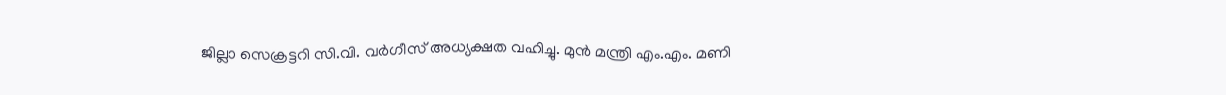ജില്ലാ സെക്രട്ടറി സി.വി. വർഗീസ് അധ്യക്ഷത വഹിച്ചു. മുൻ മന്ത്രി എം.എം. മണി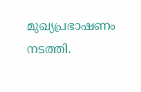മുഖ്യപ്രഭാഷണം നടത്തി.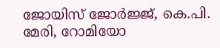ജോയിസ് ജോർജ്ജ്, കെ.പി. മേരി, റോമിയോ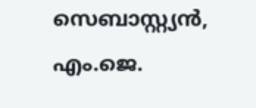സെബാസ്റ്റ്യൻ, എം.ജെ.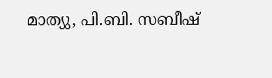മാത്യു, പി.ബി. സബീഷ്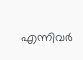എന്നിവർ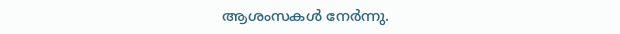ആശംസകൾ നേർന്നു.